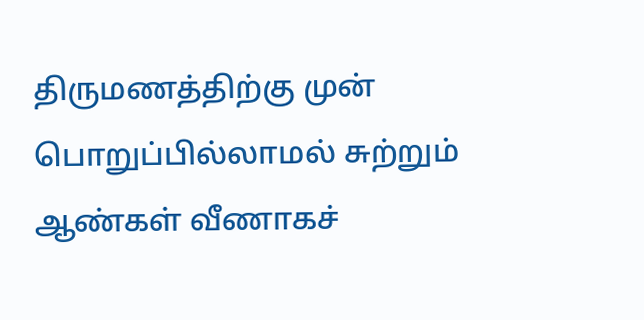திருமணத்திற்கு முன் பொறுப்பில்லாமல் சுற்றும் ஆண்கள் வீணாகச்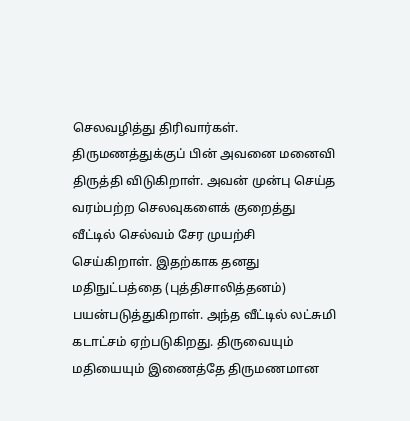செலவழித்து திரிவார்கள். திருமணத்துக்குப் பின் அவனை மனைவி திருத்தி விடுகிறாள். அவன் முன்பு செய்த வரம்பற்ற செலவுகளைக் குறைத்து வீட்டில் செல்வம் சேர முயற்சி செய்கிறாள். இதற்காக தனது மதிநுட்பத்தை (புத்திசாலித்தனம்) பயன்படுத்துகிறாள். அந்த வீட்டில் லட்சுமி கடாட்சம் ஏற்படுகிறது. திருவையும் மதியையும் இணைத்தே திருமணமான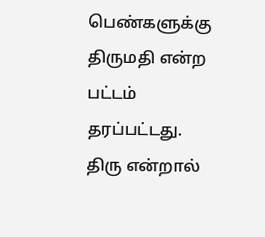பெண்களுக்கு திருமதி என்ற பட்டம் தரப்பட்டது. திரு என்றால்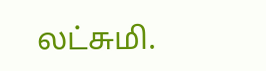லட்சுமி.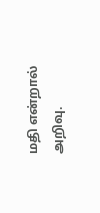மதி என்றால் அறிவு.